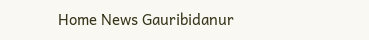Home News Gauribidanur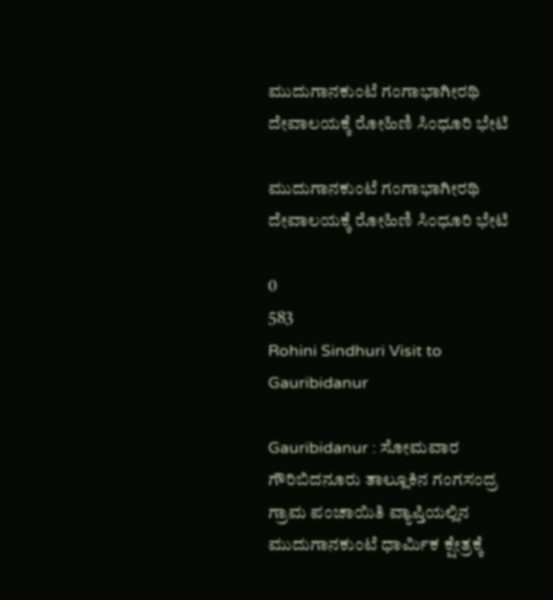ಮುದುಗಾನಕುಂಟೆ ಗಂಗಾಭಾಗೀರಥಿ ದೇವಾಲಯಕ್ಕೆ ರೋಹಿಣಿ ‌ಸಿಂಧೂರಿ ಭೇಟಿ

ಮುದುಗಾನಕುಂಟೆ ಗಂಗಾಭಾಗೀರಥಿ ದೇವಾಲಯಕ್ಕೆ ರೋಹಿಣಿ ‌ಸಿಂಧೂರಿ ಭೇಟಿ

0
583
Rohini Sindhuri Visit to Gauribidanur

Gauribidanur : ಸೋಮವಾರ ‌ ಗೌರಿಬಿದನೂರು ತಾಲ್ಲೂಕಿನ ಗಂಗಸಂದ್ರ ಗ್ರಾಮ ಪಂಚಾಯಿತಿ ವ್ಯಾಪ್ತಿಯಲ್ಲಿನ ಮುದುಗಾನಕುಂಟೆ ಧಾರ್ಮಿಕ ಕ್ಷೇತ್ರಕ್ಕೆ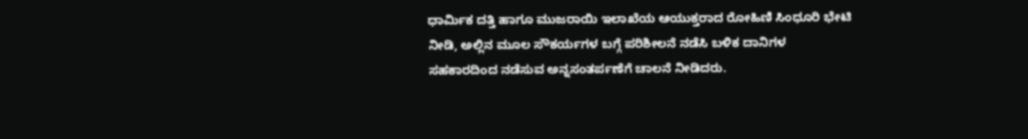ಧಾರ್ಮಿಕ ದತ್ತಿ ಹಾಗೂ ಮುಜರಾಯಿ ಇಲಾಖೆಯ ಆಯುಕ್ತರಾದ ರೋಹಿಣಿ ‌ಸಿಂಧೂರಿ ಭೇಟಿ ನೀಡಿ, ಅಲ್ಲಿನ ಮೂಲ ‌ಸೌಕರ್ಯಗಳ ಬಗ್ಗೆ ಪರಿಶೀಲನೆ ನಡೆಸಿ ಬಳಿಕ ದಾನಿಗಳ ಸಹಕಾರದಿಂದ ‌ನಡೆಸುವ ಅನ್ನಸಂತರ್ಪಣೆಗೆ ಚಾಲನೆ ನೀಡಿದರು.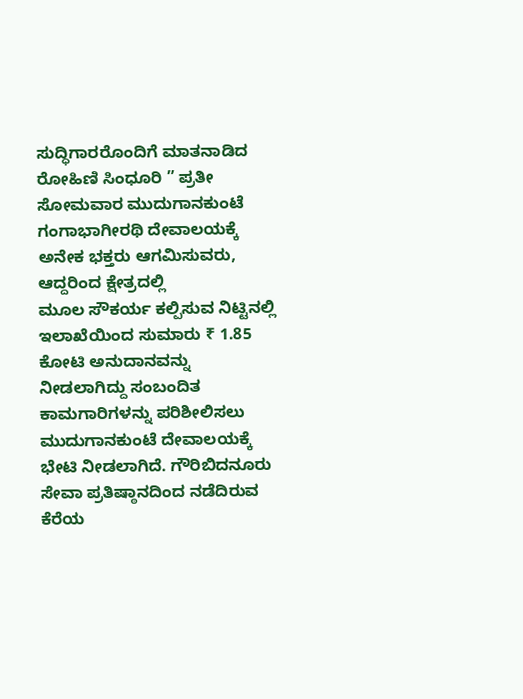ಸುದ್ಧಿಗಾರರೊಂದಿಗೆ ಮಾತನಾಡಿದ ರೋಹಿಣಿ ‌ಸಿಂಧೂರಿ ” ಪ್ರತೀ‌ ಸೋಮವಾರ‌ ಮುದುಗಾನಕುಂಟೆ ಗಂಗಾಭಾಗೀರಥಿ ದೇವಾಲಯಕ್ಕೆ ಅನೇಕ ಭಕ್ತರು ಆಗಮಿಸುವರು, ಆದ್ದರಿಂದ ಕ್ಷೇತ್ರದಲ್ಲಿ ಮೂಲ ‌ಸೌಕರ್ಯ ಕಲ್ಪಿಸುವ ನಿಟ್ಟಿನಲ್ಲಿ ಇಲಾಖೆಯಿಂದ ಸುಮಾರು ₹ 1.85 ಕೋಟಿ ಅನುದಾನವನ್ನು‌ ನೀಡಲಾಗಿದ್ದು ಸಂಬಂದಿತ ಕಾಮಗಾರಿಗಳನ್ನು ಪರಿಶೀಲಿಸಲು ಮುದುಗಾನಕುಂಟೆ ದೇವಾಲಯಕ್ಕೆ ಭೇಟಿ‌ ನೀಡಲಾಗಿದೆ. ಗೌರಿಬಿದನೂರು ಸೇವಾ ಪ್ರತಿಷ್ಠಾನದಿಂದ ನಡೆದಿರುವ ಕೆರೆಯ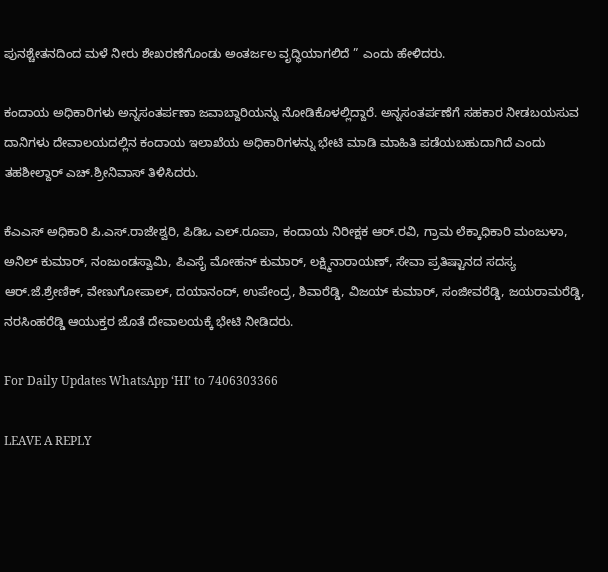ಪುನಶ್ಚೇತನದಿಂದ ಮಳೆ ನೀರು ಶೇಖರಣೆಗೊಂಡು ಅಂತರ್ಜಲ ವೃದ್ಧಿಯಾಗಲಿದೆ ” ಎಂದು ಹೇಳಿದರು.

ಕಂದಾಯ ಅಧಿಕಾರಿಗಳು ಅನ್ನಸಂತರ್ಪಣಾ ಜವಾಬ್ದಾರಿಯನ್ನು ನೋಡಿಕೊಳಲ್ಲಿದ್ದಾರೆ. ಅನ್ನಸಂತರ್ಪಣೆಗೆ ಸಹಕಾರ ‌ನೀಡಬಯಸುವ ದಾನಿಗಳು ದೇವಾಲಯದಲ್ಲಿನ ಕಂದಾಯ ಇಲಾಖೆಯ ಅಧಿಕಾರಿಗಳನ್ನು ಭೇಟಿ ಮಾಡಿ ಮಾಹಿತಿ ಪಡೆಯಬಹುದಾಗಿದೆ‌ ಎಂದು ತಹಶೀಲ್ದಾರ್ ‌ಎಚ್.ಶ್ರೀನಿವಾಸ್ ತಿಳಿಸಿದರು.

ಕೆಎಎಸ್‌ ಅಧಿಕಾರಿ ಪಿ.ಎಸ್.ರಾಜೇಶ್ವರಿ, ಪಿಡಿಒ ಎಲ್.ರೂಪಾ, ಕಂದಾಯ ನಿರೀಕ್ಷಕ ಆರ್.ರವಿ, ಗ್ರಾಮ ಲೆಕ್ಕಾಧಿಕಾರಿ ಮಂಜುಳಾ, ಅನಿಲ್ ಕುಮಾರ್, ನಂಜುಂಡಸ್ವಾಮಿ, ಪಿಎಸೈ ಮೋಹನ್ ‌ಕುಮಾರ್, ಲಕ್ಷ್ಮಿನಾರಾಯಣ್, ಸೇವಾ ಪ್ರತಿಷ್ಟಾನದ ಸದಸ್ಯ ಆರ್.ಜೆ.ಶ್ರೇಣಿಕ್, ವೇಣುಗೋಪಾಲ್, ದಯಾನಂದ್, ಉಪೇಂದ್ರ, ಶಿವಾರೆಡ್ಡಿ, ವಿಜಯ್ ಕುಮಾರ್, ಸಂಜೀವರೆಡ್ಡಿ, ಜಯರಾಮರೆಡ್ಡಿ, ನರಸಿಂಹರೆಡ್ಡಿ ಆಯುಕ್ತರ ಜೊತೆ ದೇವಾಲಯಕ್ಕೆ ಭೇಟಿ ನೀಡಿದರು.

For Daily Updates WhatsApp ‘HI’ to 7406303366

LEAVE A REPLY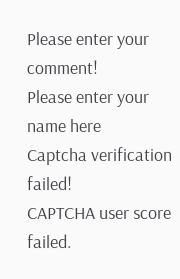Please enter your comment!
Please enter your name here
Captcha verification failed!
CAPTCHA user score failed.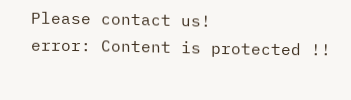Please contact us!
error: Content is protected !!